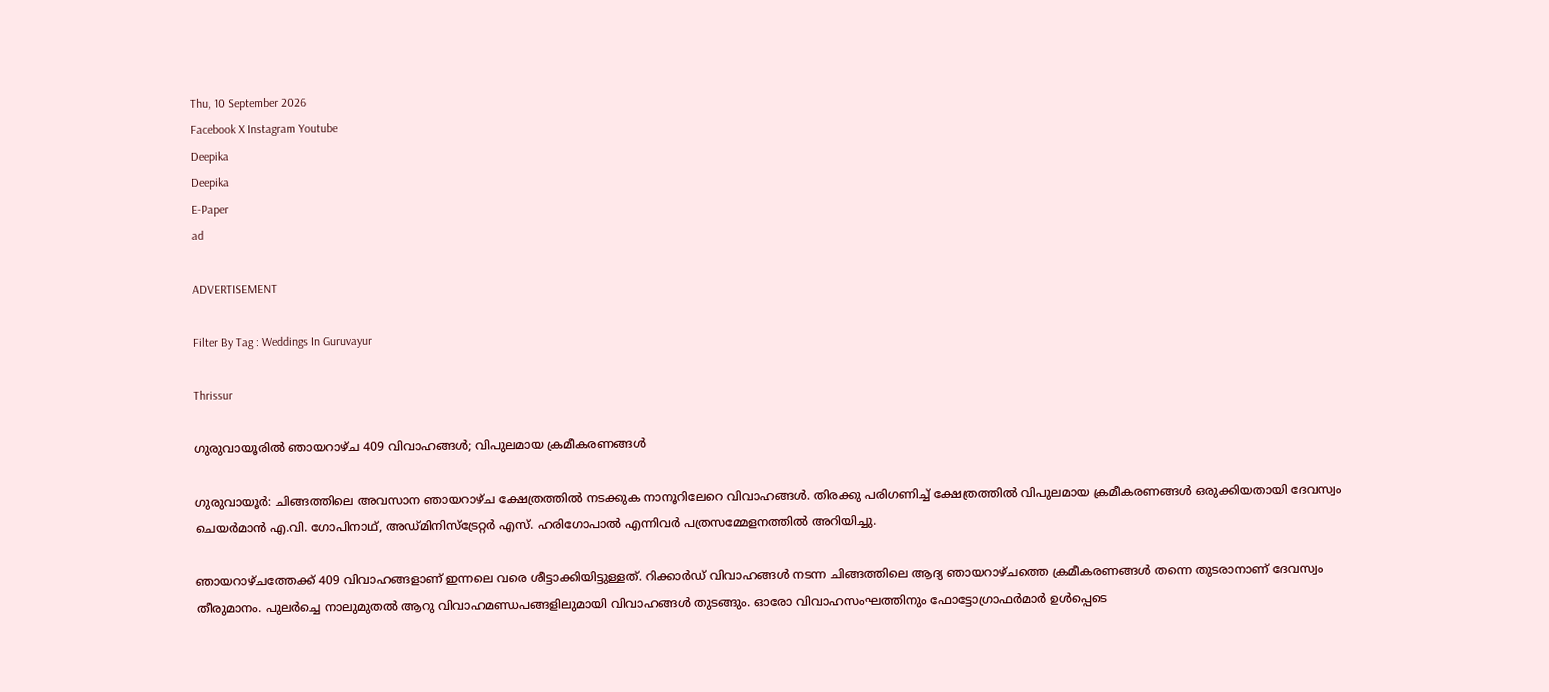Thu, 10 September 2026
Facebook X Instagram Youtube
Deepika
Deepika
E-Paper
ad

ADVERTISEMENT

Filter By Tag : Weddings In Guruvayur

Thrissur

ഗുരുവായൂരിൽ ഞായറാഴ്ച 409 വിവാഹങ്ങൾ; വിപുലമായ ക്രമീകരണങ്ങൾ

ഗുരുവായൂർ: ചിങ്ങത്തിലെ അവസാന ഞായറാഴ്ച ക്ഷേത്രത്തിൽ നടക്കുക നാനൂറിലേറെ വിവാഹങ്ങൾ. തിരക്കു പരിഗണിച്ച് ക്ഷേത്രത്തിൽ വിപുലമായ ക്രമീകരണങ്ങൾ ഒരുക്കിയതായി ദേവസ്വം ചെയർമാൻ എ.വി. ഗോപിനാഥ്, അഡ്മിനിസ്ട്രേറ്റർ എസ്. ഹരിഗോപാൽ എന്നിവർ പത്രസമ്മേളനത്തിൽ അറിയിച്ചു.

ഞായറാഴ്ചത്തേക്ക് 409 വിവാഹങ്ങളാണ് ഇന്നലെ വരെ ശീട്ടാക്കിയിട്ടുള്ളത്. റിക്കാർഡ് വിവാഹങ്ങൾ നടന്ന ചിങ്ങത്തിലെ ആദ്യ ഞായറാഴ്ചത്തെ ക്രമീകരണങ്ങൾ തന്നെ തുടരാനാണ് ദേവസ്വം തീരുമാനം. പുലർച്ചെ നാലുമുതൽ ആറു വിവാഹമണ്ഡപങ്ങളിലുമായി വിവാഹങ്ങൾ തുടങ്ങും. ഓരോ വിവാഹസംഘത്തിനും ഫോട്ടോഗ്രാഫർമാർ ഉൾപ്പെടെ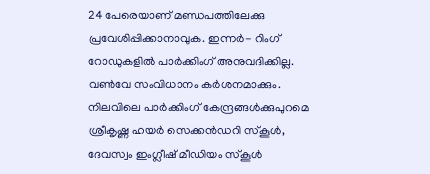24 പേരെയാണ് മണ്ഡപത്തിലേക്കു പ്രവേശിപ്പിക്കാനാവുക. ഇന്നർ- റിംഗ് റോഡുകളിൽ പാർക്കിംഗ് അനുവദിക്കില്ല. വണ്‍വേ സംവിധാനം കർശനമാക്കും. നിലവിലെ പാർക്കിംഗ് കേന്ദ്രങ്ങൾക്കുപുറമെ ശ്രീകൃഷ്ണ ഹയർ സെക്കൻഡറി സ്കൂൾ, ദേവസ്വം ഇംഗ്ലീഷ് മീഡിയം സ്കൂൾ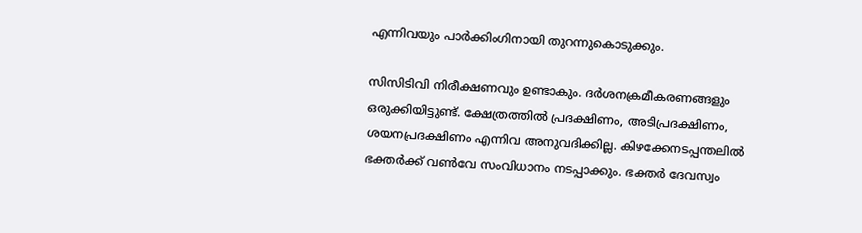എന്നിവയും പാർക്കിംഗിനായി തുറന്നുകൊടുക്കും.

സിസിടിവി നിരീക്ഷണവും ഉണ്ടാകും. ദർശനക്രമീകരണങ്ങളും ഒരുക്കിയിട്ടുണ്ട്. ക്ഷേത്രത്തിൽ പ്രദക്ഷിണം, അടിപ്രദക്ഷിണം, ശയനപ്രദക്ഷിണം എന്നിവ അനുവദിക്കില്ല. കിഴക്കേനടപ്പന്തലിൽ ഭക്തർക്ക് വണ്‍വേ സംവിധാനം നടപ്പാക്കും. ഭക്തർ ദേവസ്വം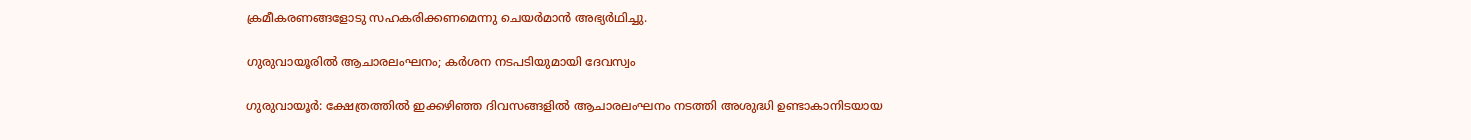ക്രമീകരണങ്ങളോടു സഹകരിക്കണമെന്നു ചെയർമാൻ അഭ്യർഥിച്ചു.

ഗുരുവായൂരിൽ ആചാരലംഘനം; കർശന നടപടിയുമായി ദേവസ്വം

ഗുരുവായൂർ: ക്ഷേത്രത്തിൽ ഇക്കഴിഞ്ഞ ദിവസങ്ങളിൽ ആചാരലംഘനം നടത്തി അശുദ്ധി ഉണ്ടാകാനിടയായ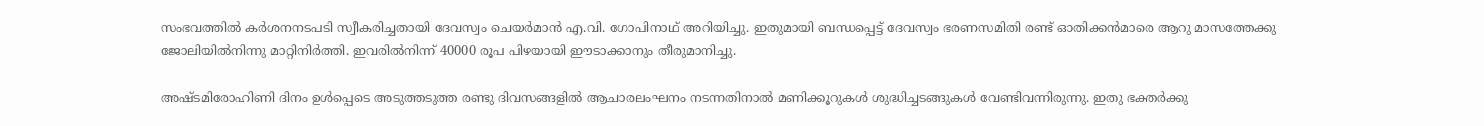സംഭവത്തിൽ കർശനനടപടി സ്വീകരിച്ചതായി ദേവസ്വം ചെയർമാൻ എ.വി. ഗോപിനാഥ് അറിയിച്ചു. ഇതുമായി ബന്ധപ്പെട്ട് ദേവസ്വം ഭരണസമിതി രണ്ട് ഓതിക്കൻമാരെ ആറു മാസത്തേക്കു ജോലിയിൽനിന്നു മാറ്റിനിർത്തി. ഇവരിൽനിന്ന് 40000 രൂപ പിഴയായി ഈടാക്കാനും തീരുമാനിച്ചു.

അഷ്ടമിരോഹിണി ദിനം ഉൾപ്പെടെ അടുത്തടുത്ത രണ്ടു ദിവസങ്ങളിൽ ആചാരലംഘനം നടന്നതിനാൽ മണിക്കൂറുകൾ ശുദ്ധിച്ചടങ്ങുകൾ വേണ്ടിവന്നിരുന്നു. ഇതു ഭക്തർക്കു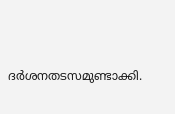ദർശനതടസമുണ്ടാക്കി.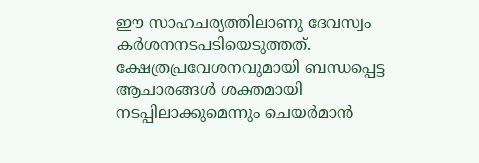ഈ സാഹചര്യത്തിലാണു ദേവസ്വം കർശനനടപടിയെടുത്തത്. ക്ഷേത്രപ്രവേശനവുമായി ബന്ധപ്പെട്ട ആചാരങ്ങൾ ശക്തമായി നടപ്പിലാക്കുമെന്നും ചെയർമാൻ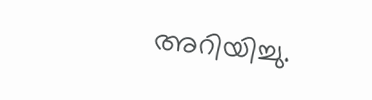അറിയിച്ചു.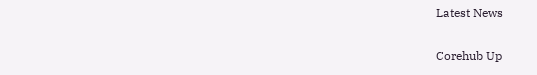Latest News

Corehub Up